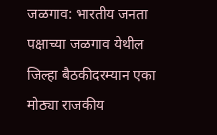जळगाव: भारतीय जनता पक्षाच्या जळगाव येथील जिल्हा बैठकीदरम्यान एका मोठ्या राजकीय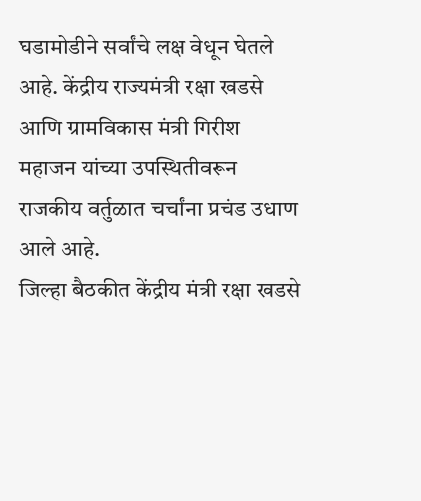घडामोडीने सर्वांचे लक्ष वेधून घेतले आहे. केंद्रीय राज्यमंत्री रक्षा खडसे आणि ग्रामविकास मंत्री गिरीश महाजन यांच्या उपस्थितीवरून राजकीय वर्तुळात चर्चांना प्रचंड उधाण आले आहे.
जिल्हा बैठकीत केंद्रीय मंत्री रक्षा खडसे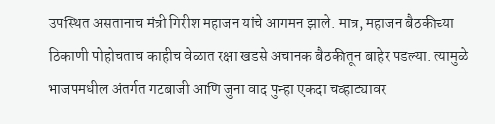उपस्थित असतानाच मंत्री गिरीश महाजन यांचे आगमन झाले. मात्र, महाजन बैठकीच्या ठिकाणी पोहोचताच काहीच वेळात रक्षा खडसे अचानक बैठकीतून बाहेर पडल्या. त्यामुळे भाजपमधील अंतर्गत गटबाजी आणि जुना वाद पुन्हा एकदा चव्हाट्यावर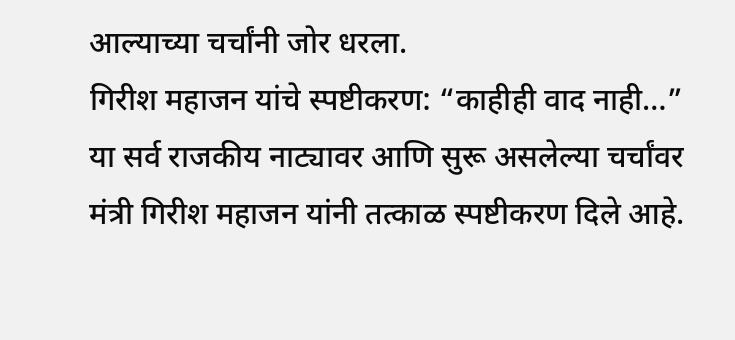आल्याच्या चर्चांनी जोर धरला.
गिरीश महाजन यांचे स्पष्टीकरण: “काहीही वाद नाही…”
या सर्व राजकीय नाट्यावर आणि सुरू असलेल्या चर्चांवर मंत्री गिरीश महाजन यांनी तत्काळ स्पष्टीकरण दिले आहे.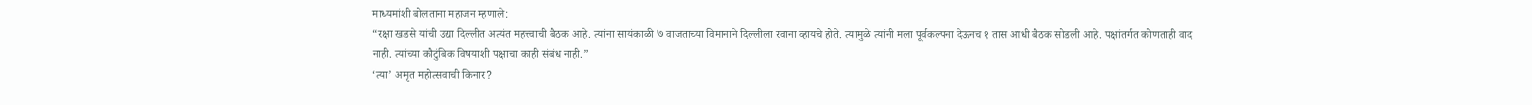माध्यमांशी बोलताना महाजन म्हणाले:
“रक्षा खडसे यांची उद्या दिल्लीत अत्यंत महत्त्वाची बैठक आहे. त्यांना सायंकाळी ७ वाजताच्या विमानाने दिल्लीला रवाना व्हायचे होते. त्यामुळे त्यांनी मला पूर्वकल्पना देऊनच १ तास आधी बैठक सोडली आहे. पक्षांतर्गत कोणताही वाद नाही. त्यांच्या कौटुंबिक विषयाशी पक्षाचा काही संबंध नाही.”
‘त्या’ अमृत महोत्सवाची किनार?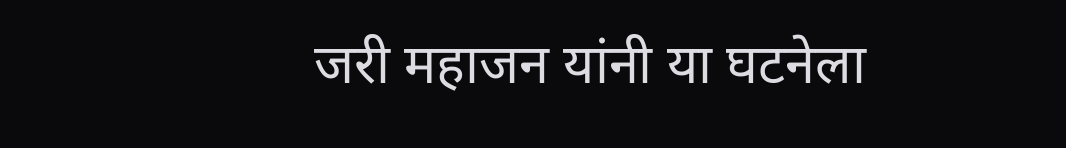जरी महाजन यांनी या घटनेला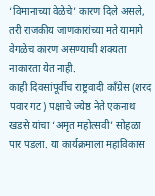‘विमानाच्या वेळेचे’ कारण दिले असले, तरी राजकीय जाणकारांच्या मते यामागे वेगळेच कारण असण्याची शक्यता नाकारता येत नाही.
काही दिवसांपूर्वीच राष्ट्रवादी काँग्रेस (शरद पवार गट) पक्षाचे ज्येष्ठ नेते एकनाथ खडसे यांचा ‘अमृत महोत्सवी’ सोहळा पार पडला. या कार्यक्रमाला महाविकास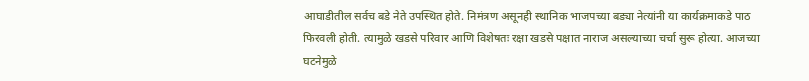आघाडीतील सर्वच बडे नेते उपस्थित होते. निमंत्रण असूनही स्थानिक भाजपच्या बड्या नेत्यांनी या कार्यक्रमाकडे पाठ फिरवली होती. त्यामुळे खडसे परिवार आणि विशेषतः रक्षा खडसे पक्षात नाराज असल्याच्या चर्चा सुरू होत्या. आजच्या घटनेमुळे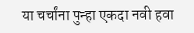या चर्चांना पुन्हा एकदा नवी हवा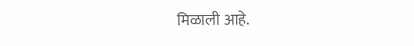मिळाली आहे.